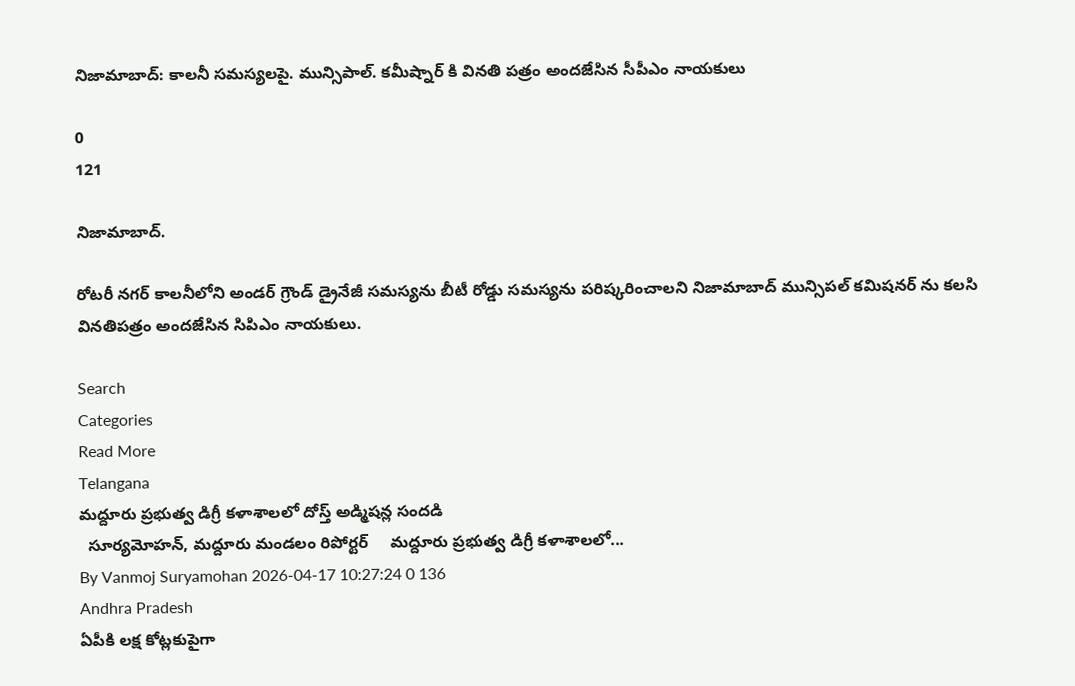నిజామాబాద్: కాలనీ సమస్యలపై. మున్సిపాల్. కమీష్నార్ కి వినతి పత్రం అందజేసిన సీపీఎం నాయకులు

0
121

నిజామాబాద్.

రోటరీ నగర్ కాలనీలోని అండర్ గ్రౌండ్ డ్రైనేజీ సమస్యను బీటీ రోడ్డు సమస్యను పరిష్కరించాలని నిజామాబాద్ మున్సిపల్ కమిషనర్ ను కలసి వినతిపత్రం అందజేసిన సిపిఎం నాయకులు.

Search
Categories
Read More
Telangana
మద్దూరు ప్రభుత్వ డిగ్రీ కళాశాలలో దోస్త్ అడ్మిషన్ల సందడి
  సూర్యమోహన్, మద్దూరు మండలం రిపోర్టర్     మద్దూరు ప్రభుత్వ డిగ్రీ కళాశాలలో...
By Vanmoj Suryamohan 2026-04-17 10:27:24 0 136
Andhra Pradesh
ఏపీకి లక్ష కోట్లకుపైగా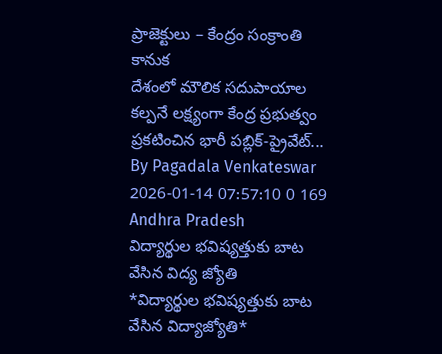ప్రాజెక్టులు – కేంద్రం సంక్రాంతి కానుక
దేశంలో మౌలిక సదుపాయాల కల్పనే లక్ష్యంగా కేంద్ర ప్రభుత్వం ప్రకటించిన భారీ పబ్లిక్-ప్రైవేట్...
By Pagadala Venkateswar 2026-01-14 07:57:10 0 169
Andhra Pradesh
విద్యార్థుల భవిష్యత్తుకు బాట వేసిన విద్య జ్యోతి
*విద్యార్థుల భవిష్యత్తుకు బాట వేసిన విద్యాజ్యోతి*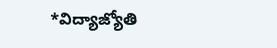*విద్యాజ్యోతి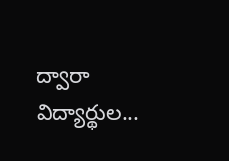ద్వారా విద్యార్థుల...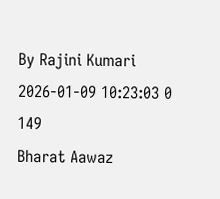By Rajini Kumari 2026-01-09 10:23:03 0 149
Bharat Aawaz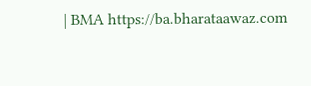| BMA https://ba.bharataawaz.com